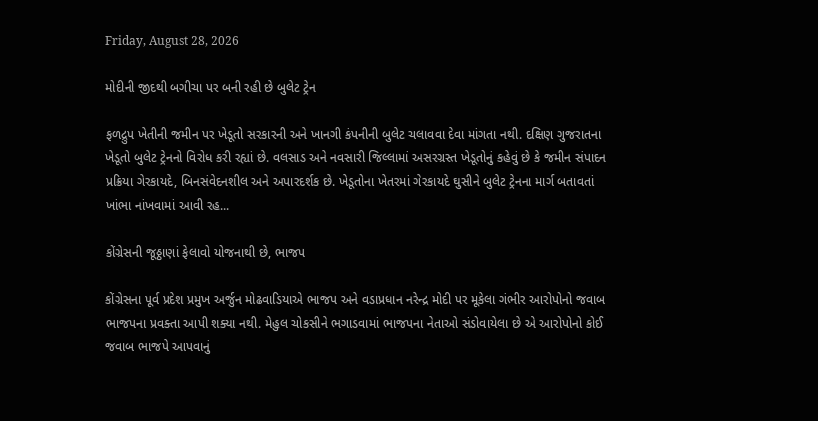Friday, August 28, 2026

મોદીની જીદથી બગીચા પર બની રહી છે બુલેટ ટ્રેન

ફળદ્રુપ ખેતીની જમીન પર ખેડૂતો સરકારની અને ખાનગી કંપનીની બુલેટ ચલાવવા દેવા માંગતા નથી. દક્ષિણ ગુજરાતના ખેડૂતો બુલેટ ટ્રેનનો વિરોધ કરી રહ્યાં છે. વલસાડ અને નવસારી જિલ્લામાં અસરગ્રસ્ત ખેડૂતોનું કહેવું છે કે જમીન સંપાદન પ્રક્રિયા ગેરકાયદે, બિનસંવેદનશીલ અને અપારદર્શક છે. ખેડૂતોના ખેતરમાં ગેરકાયદે ઘુસીને બુલેટ ટ્રેનના માર્ગ બતાવતાં ખાંભા નાંખવામાં આવી રહ...

કોંગ્રેસની જૂઠ્ઠાણાં ફેલાવો યોજનાથી છે, ભાજપ

કોંગ્રેસના પૂર્વ પ્રદેશ પ્રમુખ અર્જુન મોઢવાડિયાએ ભાજપ અને વડાપ્રધાન નરેન્દ્ર મોદી પર મૂકેલા ગંભીર આરોપોનો જવાબ ભાજપના પ્રવક્તા આપી શક્યા નથી. મેહુલ ચોકસીને ભગાડવામાં ભાજપના નેતાઓ સંડોવાયેલા છે એ આરોપોનો કોઈ જવાબ ભાજપે આપવાનું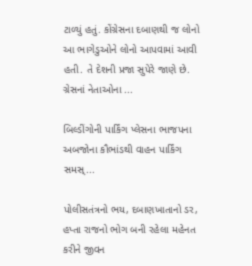ટાળ્યું હતું. કોંગ્રેસના દબાણથી જ લોનો આ ભાગેડુઓને લોનો આપવામાં આવી હતી. તે દેશની પ્રજા સુપેરે જાણે છે. ગ્રેસનાં નેતાઓના ...

બિલ્ડીંગોની પાર્કિંગ પ્લેસના ભાજપના અબજોના કૌભાંડથી વાહન પાર્કિંગ સમસ્...

પોલીસતંત્રનો ભય, દબાણખાતાનો ડર, હપ્તા રાજનો ભોગ બની રહેલા મહેનત કરીને જીવન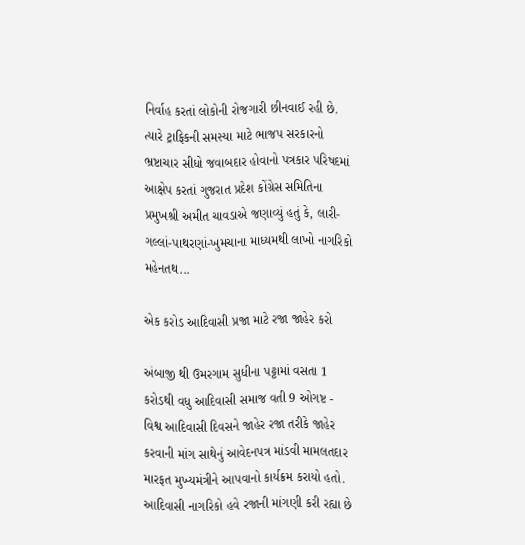નિર્વાહ કરતાં લોકોની રોજગારી છીનવાઈ રહી છે. ત્યારે ટ્રાફિકની સમસ્યા માટે ભાજપ સરકારનો ભ્રષ્ટાચાર સીધો જવાબદાર હોવાનો પત્રકાર પરિષદમાં આક્ષેપ કરતાં ગુજરાત પ્રદેશ કોંગ્રેસ સમિતિના પ્રમુખશ્રી અમીત ચાવડાએ જણાવ્યું હતું કે, લારી-ગલ્લાં-પાથરણાં-ખુમચાના માધ્યમથી લાખો નાગરિકો મહેનતથ...

એક કરોડ આદિવાસી પ્રજા માટે રજા જાહેર કરો

અંબાજી થી ઉમરગામ સુધીના પટ્ટામાં વસતા 1 કરોડથી વધુ આદિવાસી સમાજ વતી 9 ઓગષ્ટ - વિશ્વ આદિવાસી દિવસને જાહેર રજા તરીકે જાહેર કરવાની માંગ સાથેનું આવેદનપત્ર માંડવી મામલતદાર મારફત મુખ્યમંત્રીને આપવાનો કાર્યક્રમ કરાયો હતો. આદિવાસી નાગરિકો હવે રજાની માંગણી કરી રહ્યા છે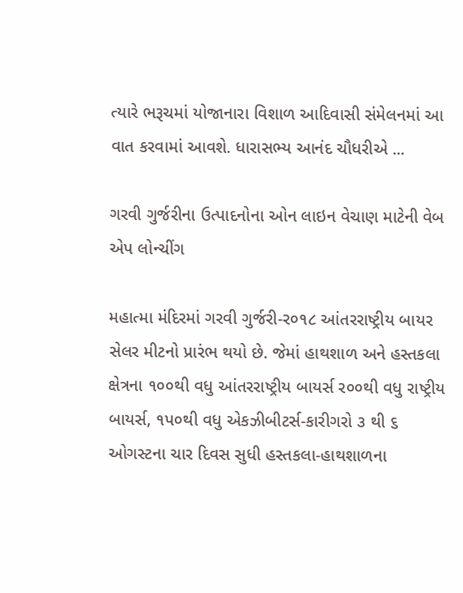ત્યારે ભરૂચમાં યોજાનારા વિશાળ આદિવાસી સંમેલનમાં આ વાત કરવામાં આવશે. ધારાસભ્ય આનંદ ચૌધરીએ ...

ગરવી ગુર્જરીના ઉત્પાદનોના ઓન લાઇન વેચાણ માટેની વેબ એપ લોન્ચીંગ

મહાત્મા મંદિરમાં ગરવી ગુર્જરી-ર૦૧૮ આંતરરાષ્ટ્રીય બાયર સેલર મીટનો પ્રારંભ થયો છે. જેમાં હાથશાળ અને હસ્તકલા ક્ષેત્રના ૧૦૦થી વધુ આંતરરાષ્ટ્રીય બાયર્સ ર૦૦થી વધુ રાષ્ટ્રીય બાયર્સ, ૧પ૦થી વધુ એકઝીબીટર્સ-કારીગરો ૩ થી ૬ ઓગસ્ટના ચાર દિવસ સુધી હસ્તકલા-હાથશાળના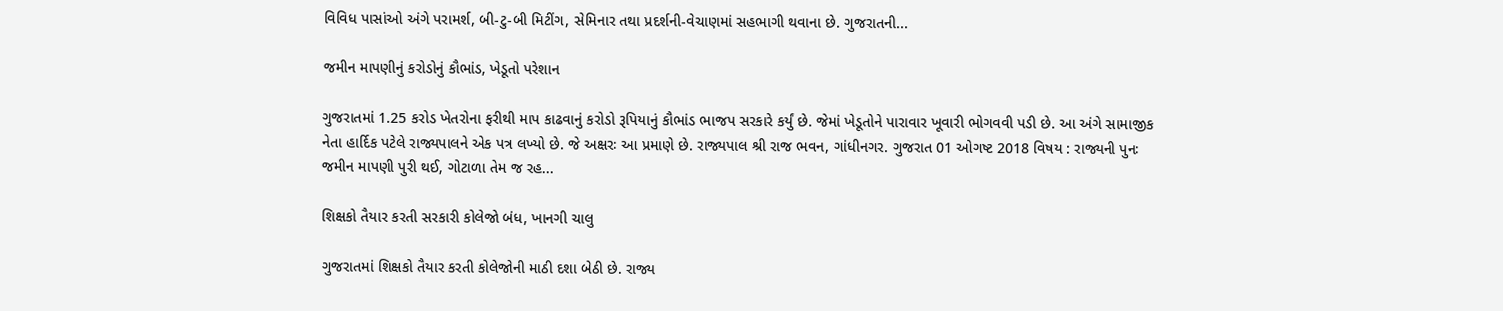વિવિધ પાસાંઓ અંગે પરામર્શ, બી-ટુ-બી મિટીંગ, સેમિનાર તથા પ્રદર્શની-વેચાણમાં સહભાગી થવાના છે. ગુજરાતની...

જમીન માપણીનું કરોડોનું કૌભાંડ, ખેડૂતો પરેશાન

ગુજરાતમાં 1.25 કરોડ ખેતરોના ફરીથી માપ કાઢવાનું કરોડો રૂપિયાનું કૌભાંડ ભાજપ સરકારે કર્યું છે. જેમાં ખેડૂતોને પારાવાર ખૂવારી ભોગવવી પડી છે. આ અંગે સામાજીક નેતા હાર્દિક પટેલે રાજ્યપાલને એક પત્ર લખ્યો છે. જે અક્ષરઃ આ પ્રમાણે છે. રાજ્યપાલ શ્રી રાજ ભવન, ગાંધીનગર. ગુજરાત 01 ઓગષ્ટ 2018 વિષય : રાજ્યની પુનઃ જમીન માપણી પુરી થઈ, ગોટાળા તેમ જ રહ...

શિક્ષકો તૈયાર કરતી સરકારી કોલેજો બંધ, ખાનગી ચાલુ

ગુજરાતમાં શિક્ષકો તૈયાર કરતી કોલેજોની માઠી દશા બેઠી છે. રાજ્ય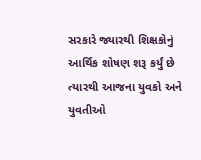સરકારે જ્યારથી શિક્ષકોનું આર્થિક શોષણ શરૂ કર્યું છે ત્યારથી આજના યુવકો અને યુવતીઓ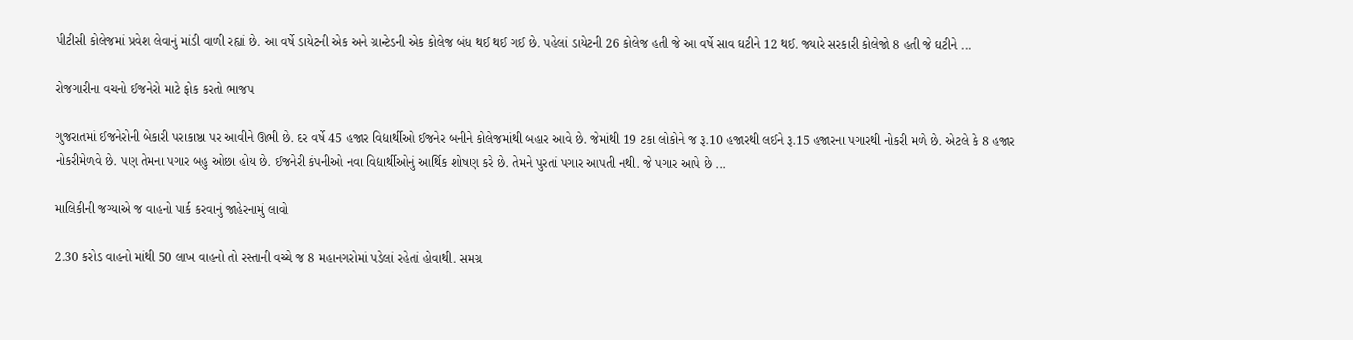પીટીસી કોલેજમાં પ્રવેશ લેવાનું માંડી વાળી રહ્યાં છે. આ વર્ષે ડાયેટની એક અને ગ્રાન્ટેડની એક કોલેજ બંધ થઈ થઈ ગઈ છે. પહેલાં ડાયેટની 26 કોલેજ હતી જે આ વર્ષે સાવ ઘટીને 12 થઈ. જ્યારે સરકારી કોલેજો 8 હતી જે ઘટીને ...

રોજગારીના વચનો ઈજનેરો માટે ફોક કરતો ભાજપ

ગુજરાતમાં ઈજનેરોની બેકારી પરાકાષ્ઠા પર આવીને ઊભી છે. દર વર્ષે 45 હજાર વિદ્યાર્થીઓ ઈજનેર બનીને કોલેજમાંથી બહાર આવે છે. જેમાંથી 19 ટકા લોકોને જ રૂ.10 હજારથી લઈને રૂ.15 હજારના પગારથી નોકરી મળે છે. એટલે કે 8 હજાર નોકરીમેળવે છે. પણ તેમના પગાર બહુ ઓછા હોય છે. ઈજનેરી કંપનીઓ નવા વિદ્યાર્થીઓનું આર્થિક શોષણ કરે છે. તેમને પુરતાં પગાર આપતી નથી. જે પગાર આપે છે ...

માલિકીની જગ્યાએ જ વાહનો પાર્ક કરવાનું જાહેરનામું લાવો

2.30 કરોડ વાહનો માંથી 50 લાખ વાહનો તો રસ્તાની વચ્ચે જ 8 મહાનગરોમાં પડેલાં રહેતાં હોવાથી. સમગ્ર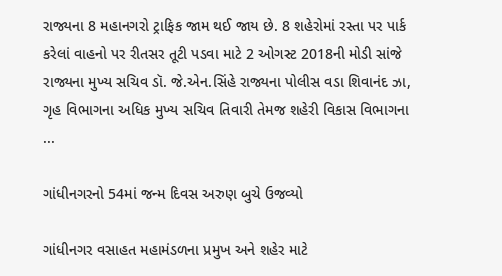રાજ્યના 8 મહાનગરો ટ્રાફિક જામ થઈ જાય છે. 8 શહેરોમાં રસ્તા પર પાર્ક કરેલાં વાહનો પર રીતસર તૂટી પડવા માટે 2 ઓગસ્ટ 2018ની મોડી સાંજે રાજ્યના મુખ્ય સચિવ ડૉ. જે.એન.સિંહે રાજ્યના પોલીસ વડા શિવાનંદ ઝા, ગૃહ વિભાગના અધિક મુખ્ય સચિવ તિવારી તેમજ શહેરી વિકાસ વિભાગના ...

ગાંધીનગરનો 54માં જન્મ દિવસ અરુણ બુચે ઉજવ્યો

ગાંધીનગર વસાહત મહામંડળના પ્રમુખ અને શહેર માટે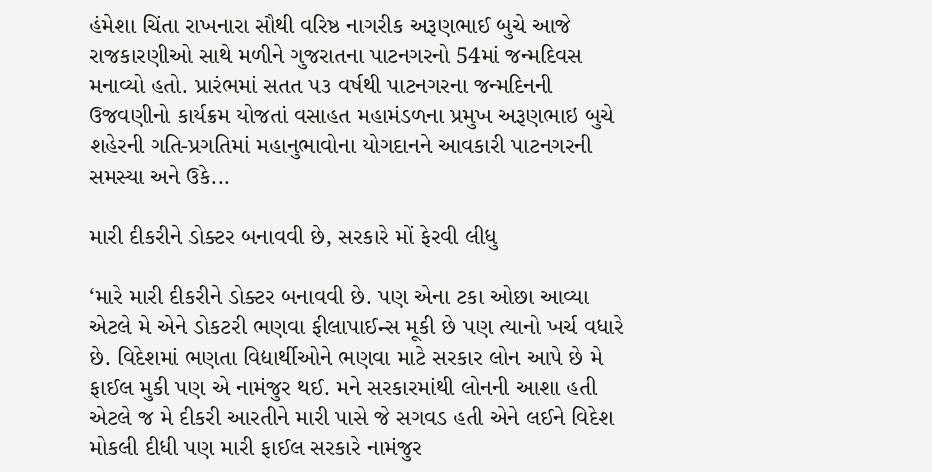હંમેશા ચિંતા રાખનારા સૌથી વરિષ્ઠ નાગરીક અરૂણભાઈ બુચે આજે રાજકારણીઓ સાથે મળીને ગુજરાતના પાટનગરનો 54માં જન્મદિવસ મનાવ્યો હતો. પ્રારંભમાં સતત ૫૩ વર્ષથી પાટનગરના જન્મદિનની ઉજવણીનો કાર્યક્રમ યોજતાં વસાહત મહામંડળના પ્રમુખ અરૂણભાઇ બુચે શહેરની ગતિ-પ્રગતિમાં મહાનુભાવોના યોગદાનને આવકારી પાટનગરની સમસ્યા અને ઉકે...

મારી દીકરીને ડોક્ટર બનાવવી છે, સરકારે મોં ફેરવી લીધુ

‘મારે મારી દીકરીને ડોક્ટર બનાવવી છે. પણ એના ટકા ઓછા આવ્યા એટલે મે એને ડોકટરી ભણવા ફીલાપાઈન્સ મૂકી છે પણ ત્યાનો ખર્ચ વધારે છે. વિદેશમાં ભણતા વિદ્યાર્થીઓને ભણવા માટે સરકાર લોન આપે છે મે ફાઈલ મુકી પણ એ નામંજુર થઈ. મને સરકારમાંથી લોનની આશા હતી એટલે જ મે દીકરી આરતીને મારી પાસે જે સગવડ હતી એને લઈને વિદેશ મોકલી દીધી પણ મારી ફાઈલ સરકારે નામંજુર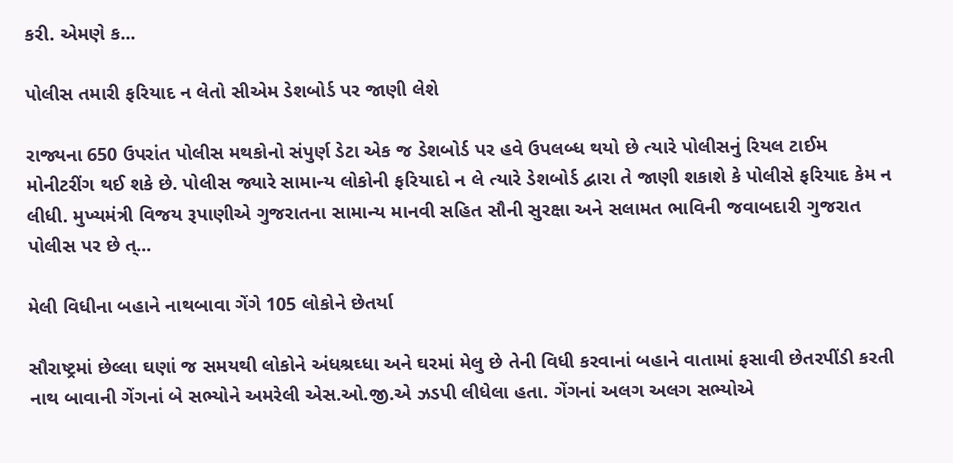કરી. એમણે ક...

પોલીસ તમારી ફરિયાદ ન લેતો સીએમ ડેશબોર્ડ પર જાણી લેશે

રાજ્યના 650 ઉપરાંત પોલીસ મથકોનો સંપુર્ણ ડેટા એક જ ડેશબોર્ડ પર હવે ઉપલબ્ધ થયો છે ત્યારે પોલીસનું રિયલ ટાઈમ મોનીટરીંગ થઈ શકે છે. પોલીસ જ્યારે સામાન્ય લોકોની ફરિયાદો ન લે ત્યારે ડેશબોર્ડ દ્વારા તે જાણી શકાશે કે પોલીસે ફરિયાદ કેમ ન લીધી. મુખ્યમંત્રી વિજય રૂપાણીએ ગુજરાતના સામાન્ય માનવી સહિત સૌની સુરક્ષા અને સલામત ભાવિની જવાબદારી ગુજરાત પોલીસ પર છે ત્...

મેલી વિધીના બહાને નાથબાવા ગેંગે 105 લોકોને છેતર્યા

સૌરાષ્‍ટ્રમાં છેલ્‍લા ઘણાં જ સમયથી લોકોને અંધશ્રઘ્‍ધા અને ઘરમાં મેલુ છે તેની વિધી કરવાનાં બહાને વાતામાં ફસાવી છેતરપીંડી કરતી નાથ બાવાની ગેંગનાં બે સભ્‍યોને અમરેલી એસ.ઓ.જી.એ ઝડપી લીધેલા હતા. ગેંગનાં અલગ અલગ સભ્‍યોએ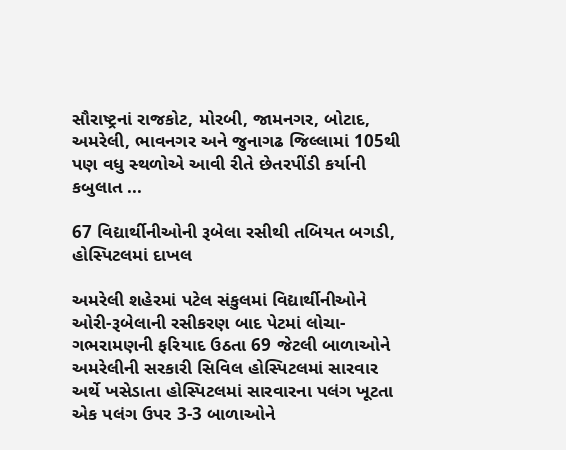સૌરાષ્‍ટ્રનાં રાજકોટ, મોરબી, જામનગર, બોટાદ, અમરેલી, ભાવનગર અને જુનાગઢ જિલ્‍લામાં 105થી પણ વધુ સ્‍થળોએ આવી રીતે છેતરપીંડી કર્યાની કબુલાત ...

67 વિદ્યાર્થીનીઓની રૂબેલા રસીથી તબિયત બગડી, હોસ્પિટલમાં દાખલ

અમરેલી શહેરમાં પટેલ સંકુલમાં વિદ્યાર્થીનીઓને ઓરી-રૂબેલાની રસીકરણ બાદ પેટમાં લોચા-ગભરામણની ફરિયાદ ઉઠતા 69 જેટલી બાળાઓને અમરેલીની સરકારી સિવિલ હોસ્‍પિટલમાં સારવાર અર્થે ખસેડાતા હોસ્‍પિટલમાં સારવારના પલંગ ખૂટતા એક પલંગ ઉપર 3-3 બાળાઓને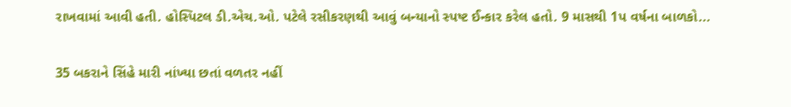રાખવામાં આવી હતી. હોસ્‍પિટલ ડી.એચ.ઓ. પટેલે રસીકરણથી આવું બન્‍યાનો સ્‍પષ્‍ટ ઈન્‍કાર કરેલ હતો. 9 માસથી 1પ વર્ષના બાળકો...

35 બકરાને સિંહે મારી નાંખ્યા છતાં વળતર નહીં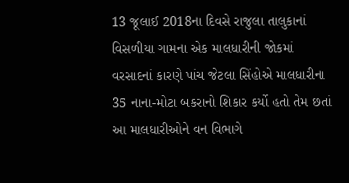13 જૂલાઈ 2018ના દિવસે રાજુલા તાલુકાનાં વિસળીયા ગામના એક માલધારીની જોકમાં વરસાદનાં કારણે પાંચ જેટલા સિંહોએ માલધારીના 35 નાના-મોટા બકરાનો શિકાર કર્યો હતો તેમ છતાં આ માલધારીઓને વન વિભાગે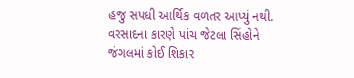હજુ સપધી આર્થિક વળતર આપ્યું નથી. વરસાદના કારણે પાંચ જેટલા સિંહોને જંગલમાં કોઈ શિકાર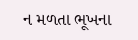ન મળતા ભૂખના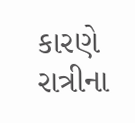કારણે રાત્રીના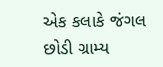એક કલાકે જંગલ છોડી ગ્રામ્‍ય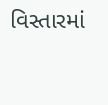વિસ્‍તારમાં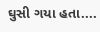ઘુસી ગયા હતા....